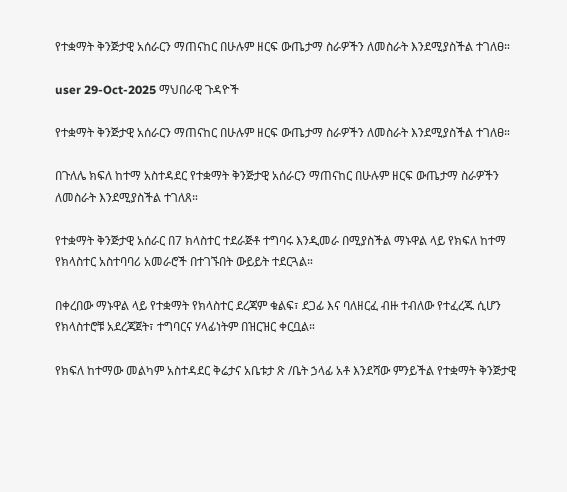የተቋማት ቅንጅታዊ አሰራርን ማጠናከር በሁሉም ዘርፍ ውጤታማ ስራዎችን ለመስራት እንደሚያስችል ተገለፀ።

user 29-Oct-2025 ማህበራዊ ጉዳዮች

የተቋማት ቅንጅታዊ አሰራርን ማጠናከር በሁሉም ዘርፍ ውጤታማ ስራዎችን ለመስራት እንደሚያስችል ተገለፀ።

በጉለሌ ክፍለ ከተማ አስተዳደር የተቋማት ቅንጅታዊ አሰራርን ማጠናከር በሁሉም ዘርፍ ውጤታማ ስራዎችን ለመስራት እንደሚያስችል ተገለጸ።

የተቋማት ቅንጅታዊ አሰራር በ7 ክላስተር ተደራጅቶ ተግባሩ እንዲመራ በሚያስችል ማኑዋል ላይ የክፍለ ከተማ የክላስተር አስተባባሪ አመራሮች በተገኙበት ውይይት ተደርጓል።

በቀረበው ማኑዋል ላይ የተቋማት የክላስተር ደረጃም ቁልፍ፣ ደጋፊ እና ባለዘርፈ ብዙ ተብለው የተፈረጁ ሲሆን የክላስተሮቹ አደረጃጀት፣ ተግባርና ሃላፊነትም በዝርዝር ቀርቧል።

የክፍለ ከተማው መልካም አስተዳደር ቅሬታና አቤቱታ ጽ /ቤት ኃላፊ አቶ እንደሻው ምንይችል የተቋማት ቅንጅታዊ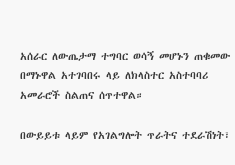አሰራር ለውጤታማ ተግባር ወሳኝ መሆኑን ጠቁመው በማኑዋል አተገባበሩ ላይ ለክላስተር አስተባባሪ አመራሮች ስልጠና ሰጥተዋል።

በውይይቱ ላይም የአገልግሎት ጥራትና ተደራሽነት፣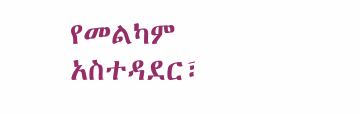የመልካም አስተዳደር፣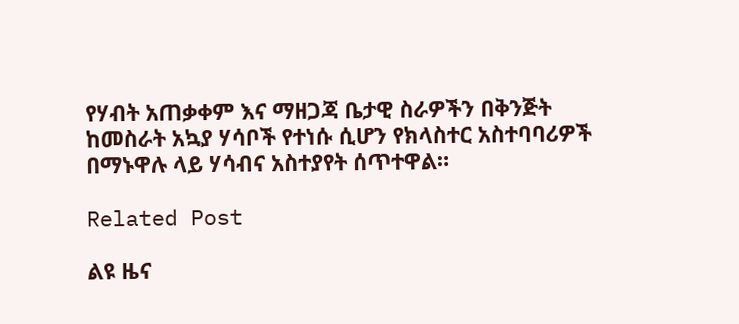የሃብት አጠቃቀም እና ማዘጋጃ ቤታዊ ስራዎችን በቅንጅት ከመስራት አኳያ ሃሳቦች የተነሱ ሲሆን የክላስተር አስተባባሪዎች በማኑዋሉ ላይ ሃሳብና አስተያየት ሰጥተዋል።

Related Post

ልዩ ዜና